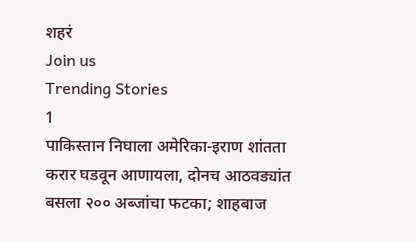शहरं
Join us
Trending Stories
1
पाकिस्तान निघाला अमेरिका-इराण शांतता करार घडवून आणायला, दोनच आठवड्यांत बसला २०० अब्जांचा फटका; शाहबाज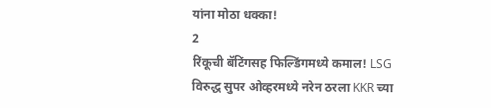यांना मोठा धक्का!
2
रिंकूची बॅटिंगसह फिल्डिंगमध्ये कमाल! LSG विरुद्ध सुपर ओव्हरमध्ये नरेन ठरला KKR च्या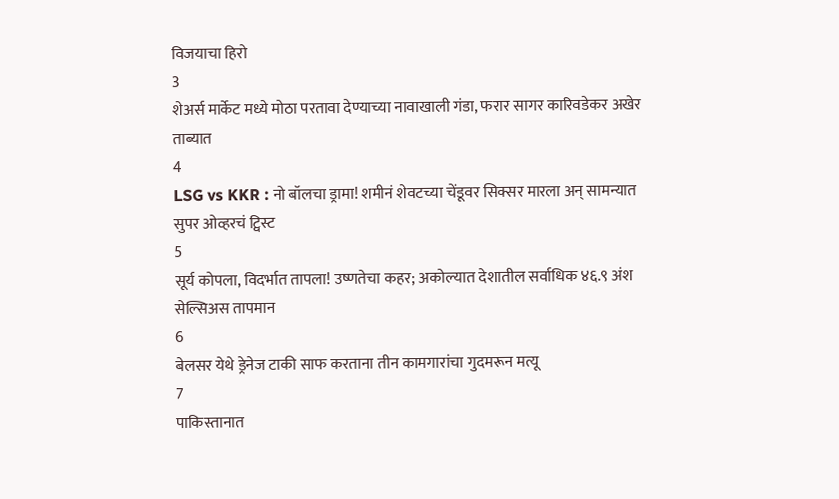विजयाचा हिरो
3
शेअर्स मार्केट मध्ये मोठा परतावा देण्याच्या नावाखाली गंडा, फरार सागर कारिवडेकर अखेर ताब्यात
4
LSG vs KKR : नो बॉलचा ड्रामा! शमीनं शेवटच्या चेंडूवर सिक्सर मारला अन् सामन्यात सुपर ओव्हरचं ट्विस्ट
5
सूर्य कोपला, विदर्भात तापला! उष्णतेचा कहर; अकोल्यात देशातील सर्वाधिक ४६.९ अंश सेल्सिअस तापमान
6
बेलसर येथे ड्रेनेज टाकी साफ करताना तीन कामगारांचा गुदमरून मत्यू
7
पाकिस्तानात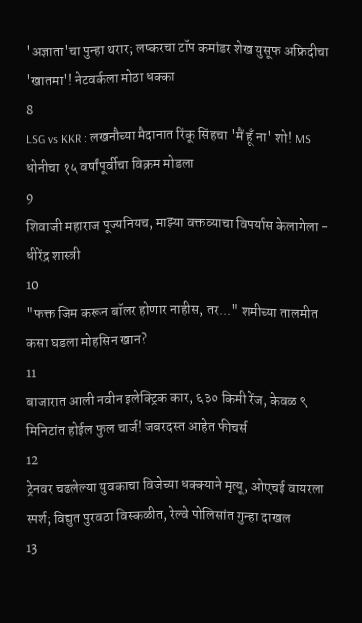'अज्ञाता'चा पुन्हा थरार; लष्करचा टॉप कमांडर शेख युसूफ अफ्रिदीचा 'खातमा'! नेटवर्कला मोठा धक्का
8
LSG vs KKR : लखनौच्या मैदानात रिंकू सिंहचा 'मैं हूँ ना' शो! MS धोनीचा १५ वर्षांपूर्वीचा विक्रम मोडला
9
शिवाजी महाराज पूज्यनियच, माझ्या वक्तव्याचा विपर्यास केलागेला - धीरेंद्र शास्त्री
10
"फक्त जिम करून बॉलर होणार नाहीस, तर..." शमीच्या तालमीत कसा घडला मोहसिन खान?
11
बाजारात आली नवीन इलेक्ट्रिक कार, ६३० किमी रेंज, केवळ ९ मिनिटांत होईल फुल चार्ज! जबरदस्त आहेत फीचर्स
12
ट्रेनवर चढलेल्या युवकाचा विजेच्या धक्क्याने मृत्यू, ओएचई वायरला स्पर्श; विद्युत पुरवठा विस्कळीत, रेल्वे पोलिसांत गुन्हा दाखल
13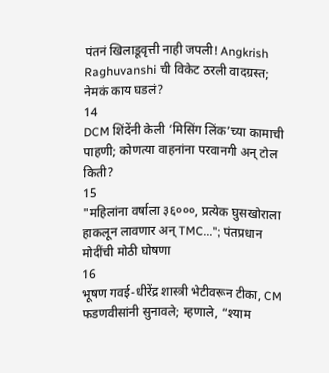पंतनं खिलाडूवृत्ती नाही जपली! Angkrish Raghuvanshi ची विकेट ठरली वादग्रस्त; नेमकं काय घडलं?
14
DCM शिंदेंनी केली ‘मिसिंग लिंक’च्या कामाची पाहणी; कोणत्या वाहनांना परवानगी अन् टोल किती?
15
"महिलांना वर्षाला ३६०००, प्रत्येक घुसखोराला हाकलून लावणार अन् TMC..."; पंतप्रधान मोदींची मोठी घोषणा
16
भूषण गवई-धीरेंद्र शास्त्री भेटीवरून टीका, CM फडणवीसांनी सुनावले; म्हणाले, “श्याम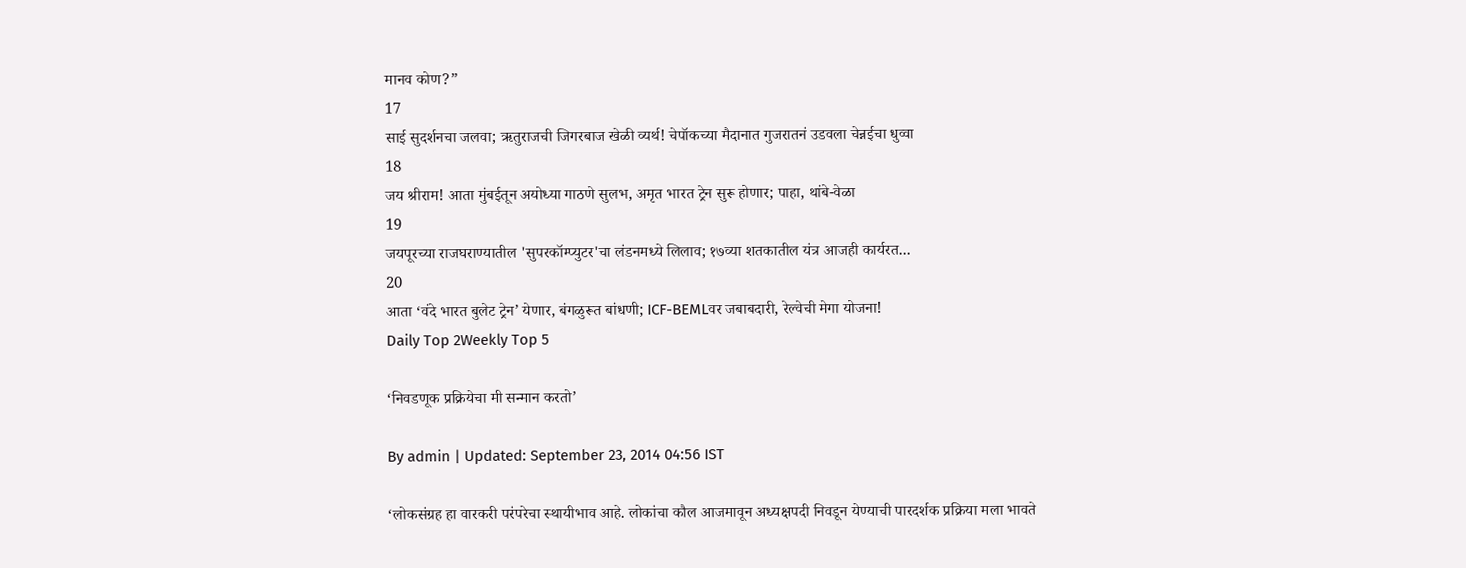मानव कोण?”
17
साई सुदर्शनचा जलवा; ऋतुराजची जिगरबाज खेळी व्यर्थ! चेपॉकच्या मैदानात गुजरातनं उडवला चेन्नईचा धुव्वा
18
जय श्रीराम! आता मुंबईतून अयोध्या गाठणे सुलभ, अमृत भारत ट्रेन सुरू होणार; पाहा, थांबे-वेळा
19
जयपूरच्या राजघराण्यातील 'सुपरकॉम्प्युटर'चा लंडनमध्ये लिलाव; १७व्या शतकातील यंत्र आजही कार्यरत...
20
आता ‘वंदे भारत बुलेट ट्रेन’ येणार, बंगळुरूत बांधणी; ICF-BEMLवर जबाबदारी, रेल्वेची मेगा योजना!
Daily Top 2Weekly Top 5

‘निवडणूक प्रक्रियेचा मी सन्मान करतो’

By admin | Updated: September 23, 2014 04:56 IST

‘लोकसंग्रह हा वारकरी परंपरेचा स्थायीभाव आहे. लोकांचा कौल आजमावून अध्यक्षपदी निवडून येण्याची पारदर्शक प्रक्रिया मला भावते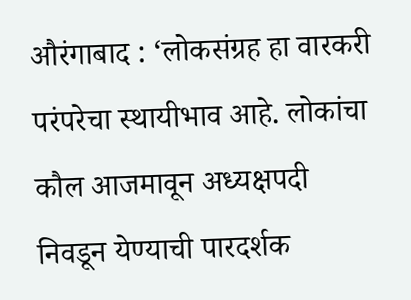औरंगाबाद : ‘लोकसंग्रह हा वारकरी परंपरेचा स्थायीभाव आहे. लोकांचा कौल आजमावून अध्यक्षपदी निवडून येण्याची पारदर्शक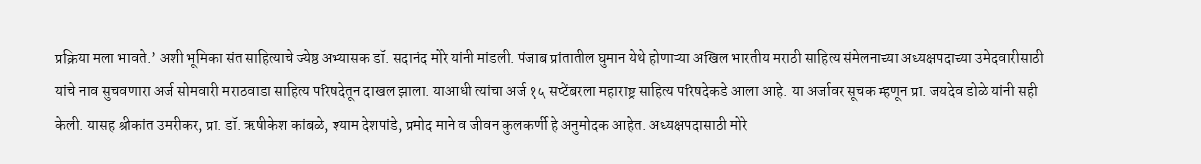प्रक्रिया मला भावते.’ अशी भूमिका संत साहित्याचे ज्येष्ठ अभ्यासक डॉ. सदानंद मोरे यांनी मांडली. पंजाब प्रांतातील घुमान येथे होणाऱ्या अखिल भारतीय मराठी साहित्य संमेलनाच्या अध्यक्षपदाच्या उमेदवारीसाठी यांचे नाव सुचवणारा अर्ज सोमवारी मराठवाडा साहित्य परिषदेतून दाखल झाला. याआधी त्यांचा अर्ज १५ सप्टेंबरला महाराष्ट्र साहित्य परिषदेकडे आला आहे. या अर्जावर सूचक म्हणून प्रा. जयदेव डोळे यांनी सही केली. यासह श्रीकांत उमरीकर, प्रा. डॉ. ऋषीकेश कांबळे, श्याम देशपांडे, प्रमोद माने व जीवन कुलकर्णी हे अनुमोदक आहेत. अध्यक्षपदासाठी मोरे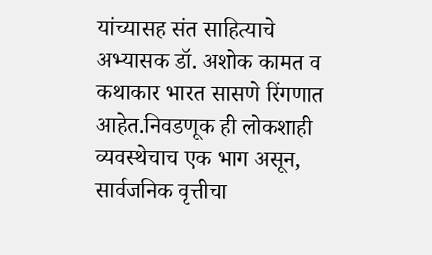यांच्यासह संत साहित्याचे अभ्यासक डॉ. अशोक कामत व कथाकार भारत सासणे रिंगणात आहेत.निवडणूक ही लोकशाही व्यवस्थेचाच एक भाग असून, सार्वजनिक वृत्तीचा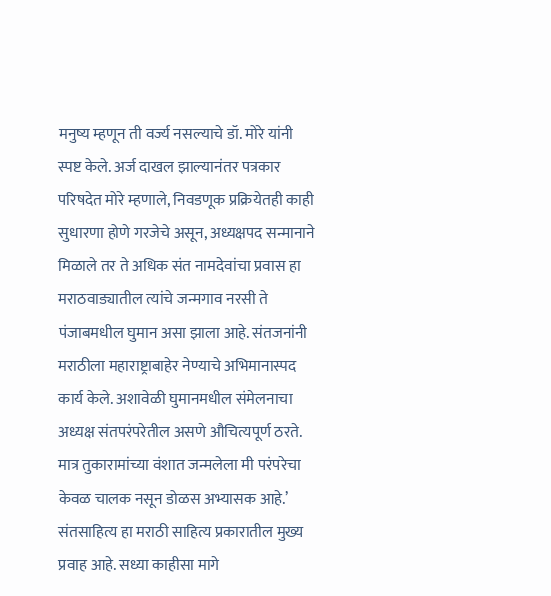मनुष्य म्हणून ती वर्ज्य नसल्याचे डॉ. मोरे यांनी स्पष्ट केले. अर्ज दाखल झाल्यानंतर पत्रकार परिषदेत मोरे म्हणाले, निवडणूक प्रक्रियेतही काही सुधारणा होणे गरजेचे असून, अध्यक्षपद सन्मानाने मिळाले तर ते अधिक संत नामदेवांचा प्रवास हा मराठवाड्यातील त्यांचे जन्मगाव नरसी ते पंजाबमधील घुमान असा झाला आहे. संतजनांनी मराठीला महाराष्ट्राबाहेर नेण्याचे अभिमानास्पद कार्य केले. अशावेळी घुमानमधील संमेलनाचा अध्यक्ष संतपरंपरेतील असणे औचित्यपूर्ण ठरते. मात्र तुकारामांच्या वंशात जन्मलेला मी परंपरेचा केवळ चालक नसून डोळस अभ्यासक आहे.’ संतसाहित्य हा मराठी साहित्य प्रकारातील मुख्य प्रवाह आहे. सध्या काहीसा मागे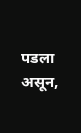पडला असून,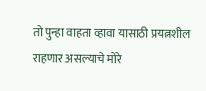तो पुन्हा वाहता व्हावा यासाठी प्रयत्नशील राहणार असल्याचे मोरे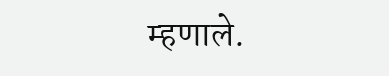म्हणाले.